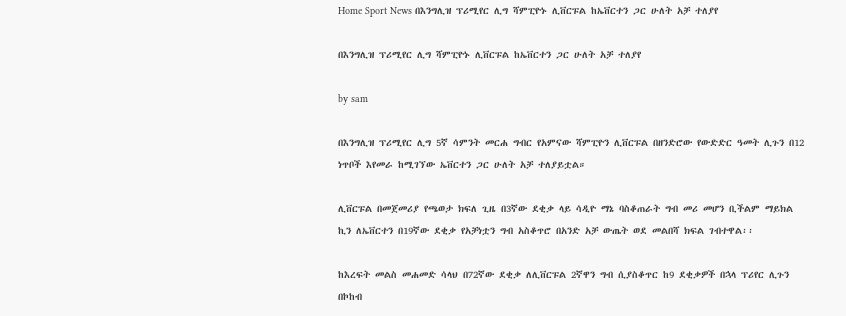Home Sport News በእንግሊዝ ፕሪሚየር ሊግ ሻምፒዮኑ ሊቨርፑል ከኤቨርተን ጋር ሁለት አቻ ተለያየ

በእንግሊዝ ፕሪሚየር ሊግ ሻምፒዮኑ ሊቨርፑል ከኤቨርተን ጋር ሁለት አቻ ተለያየ

by sam

በእንግሊዝ ፕሪሚየር ሊግ 5ኛ ሳምንት መርሐ ግብር የአምናው ሻምፒዮን ሊቨርፑል በዘንድሮው የውድድር ዓመት ሊጉን በ12 ነጥቦች እየመራ ከሚገኘው ኤቨርተን ጋር ሁለት አቻ ተለያይቷል።

ሊቨርፑል በመጀመሪያ የጫወታ ክፍለ ጊዜ በ3ኛው ደቂቃ ላይ ሳዲዮ ማኔ ባስቆጠራት ግብ መሪ መሆን ቢችልም ማይክል ኪን ለኤቨርተን በ19ኛው ደቂቃ የአቻነቷን ግብ አስቆጥሮ በአንድ አቻ ውጤት ወደ መልበሻ ክፍል ገብተዋል፡፡

ከእረፍት መልስ መሐመድ ሳላህ በ72ኛው ደቂቃ ለሊቨርፑል 2ኛዋን ግብ ሲያስቆጥር ከ9 ደቂቃዎች በኋላ ፕሪየር ሊጉን በኮከብ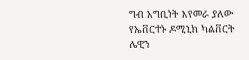ግብ አግቢነት እየመራ ያለው የኤቨርተኑ ዶሚኒክ ካልቨርት ሌዊን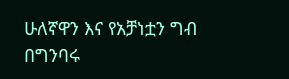ሁለኛዋን እና የአቻነቷን ግብ በግንባሩ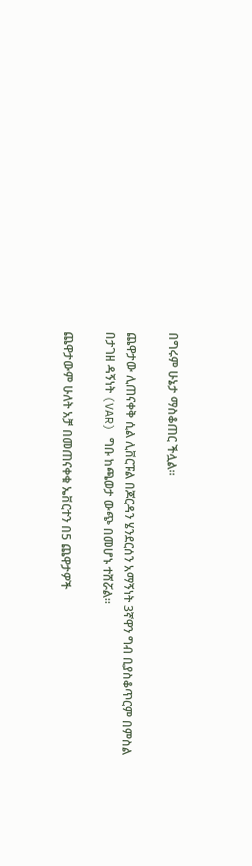በግሩም ሁኔታ ማስቆጠር ችሏል።

ጨዋታው ሊጠናቀቅ ሲል ሊቨርፑል በጆርዳን ሄንደርሰን አማኝነት 3ኛዋን ግብ ቢያስቆጥርም በምስል በታገዘ ዳኝነት (VAR) ግቡ ከጫወታ ውጭ በመሆኑ ተሸሯል፡፡

ጨዋታውም ሁለት አቻ በመጠናቀቁ ኤቨርተን በ5 ጨዋታዎች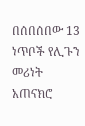በሰበሰበው 13 ነጥቦች የሊጉን መሪነት አጠናክሮ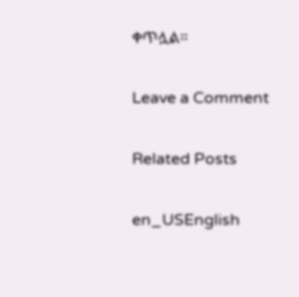ቀጥሏል።

Leave a Comment

Related Posts

en_USEnglish